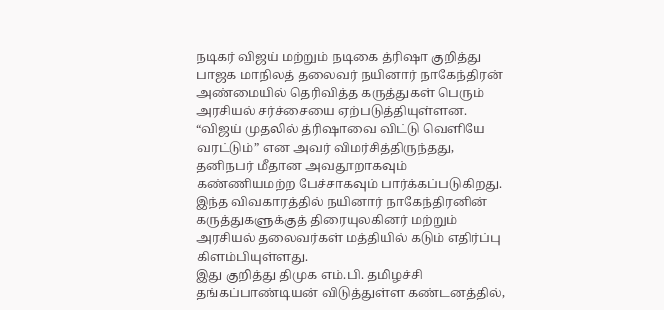நடிகர் விஜய் மற்றும் நடிகை த்ரிஷா குறித்து பாஜக மாநிலத் தலைவர் நயினார் நாகேந்திரன் அண்மையில் தெரிவித்த கருத்துகள் பெரும் அரசியல் சர்ச்சையை ஏற்படுத்தியுள்ளன. “விஜய் முதலில் த்ரிஷாவை விட்டு வெளியே வரட்டும்” என அவர் விமர்சித்திருந்தது, தனிநபர் மீதான அவதூறாகவும் கண்ணியமற்ற பேச்சாகவும் பார்க்கப்படுகிறது. இந்த விவகாரத்தில் நயினார் நாகேந்திரனின் கருத்துகளுக்குத் திரையுலகினர் மற்றும் அரசியல் தலைவர்கள் மத்தியில் கடும் எதிர்ப்பு கிளம்பியுள்ளது.
இது குறித்து திமுக எம்.பி. தமிழச்சி தங்கப்பாண்டியன் விடுத்துள்ள கண்டனத்தில்,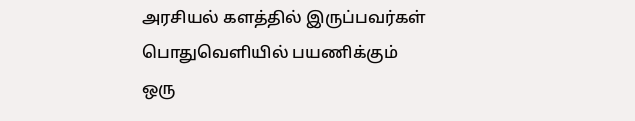அரசியல் களத்தில் இருப்பவர்கள் பொதுவெளியில் பயணிக்கும் ஒரு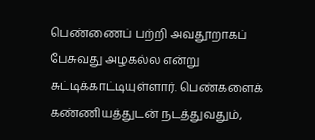பெண்ணைப் பற்றி அவதூறாகப் பேசுவது அழகல்ல என்று சுட்டிக்காட்டியுள்ளார். பெண்களைக் கண்ணியத்துடன் நடத்துவதும்,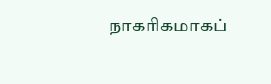நாகரிகமாகப்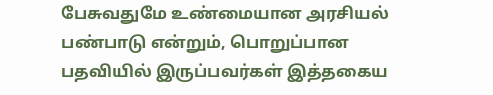பேசுவதுமே உண்மையான அரசியல் பண்பாடு என்றும், பொறுப்பான பதவியில் இருப்பவர்கள் இத்தகைய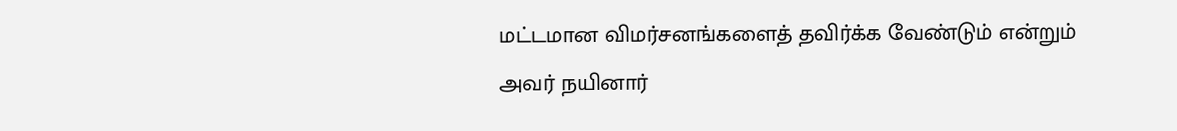மட்டமான விமர்சனங்களைத் தவிர்க்க வேண்டும் என்றும் அவர் நயினார்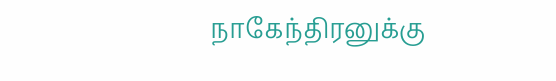நாகேந்திரனுக்கு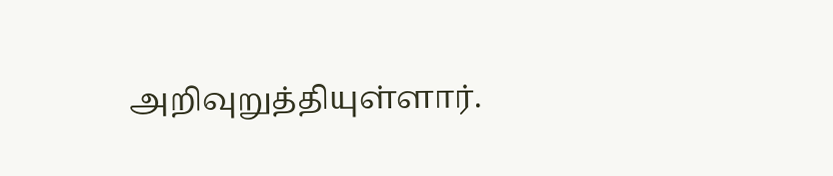அறிவுறுத்தியுள்ளார்.